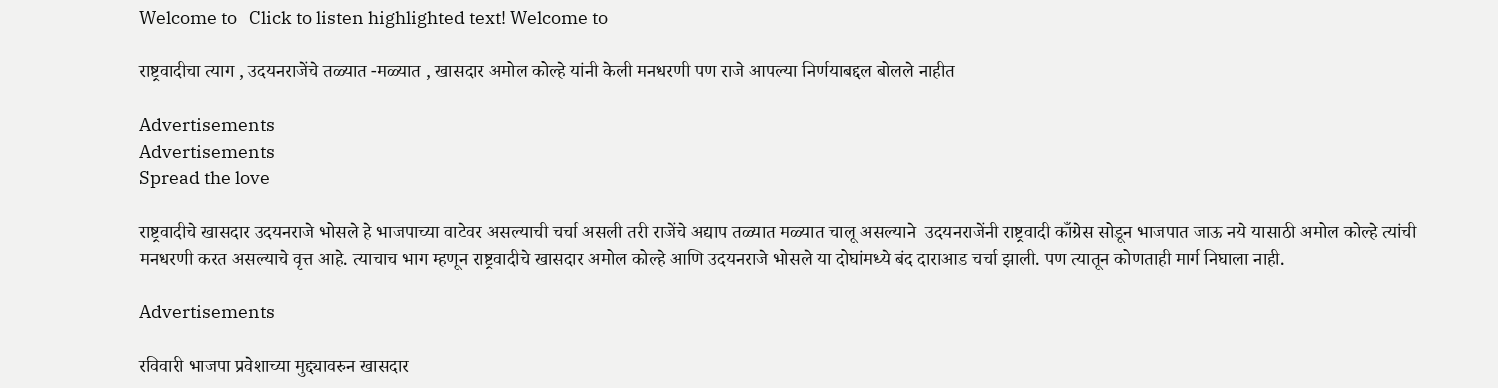Welcome to   Click to listen highlighted text! Welcome to

राष्ट्रवादीचा त्याग , उदयनराजेंचे तळ्यात -मळ्यात , खासदार अमोल कोल्हे यांनी केली मनधरणी पण राजे आपल्या निर्णयाबद्दल बोलले नाहीत

Advertisements
Advertisements
Spread the love

राष्ट्रवादीचे खासदार उदयनराजे भोसले हे भाजपाच्या वाटेवर असल्याची चर्चा असली तरी राजेंचे अद्याप तळ्यात मळ्यात चालू असल्याने  उदयनराजेंनी राष्ट्रवादी काँग्रेस सोडून भाजपात जाऊ नये यासाठी अमोल कोल्हे त्यांची मनधरणी करत असल्याचे वृत्त आहे. त्याचाच भाग म्हणून राष्ट्रवादीचे खासदार अमोल कोल्हे आणि उदयनराजे भोसले या दोघांमध्ये बंद दाराआड चर्चा झाली. पण त्यातून कोणताही मार्ग निघाला नाही.

Advertisements

रविवारी भाजपा प्रवेशाच्या मुद्द्यावरुन खासदार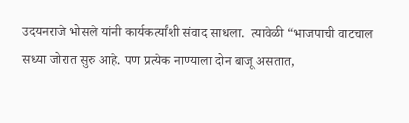उदयनराजे भोसले यांनी कार्यकर्त्यांशी संवाद साधला.  त्यावेळी “भाजपाची वाटचाल सध्या जोरात सुरु आहे. पण प्रत्येक नाण्याला दोन बाजू असतात,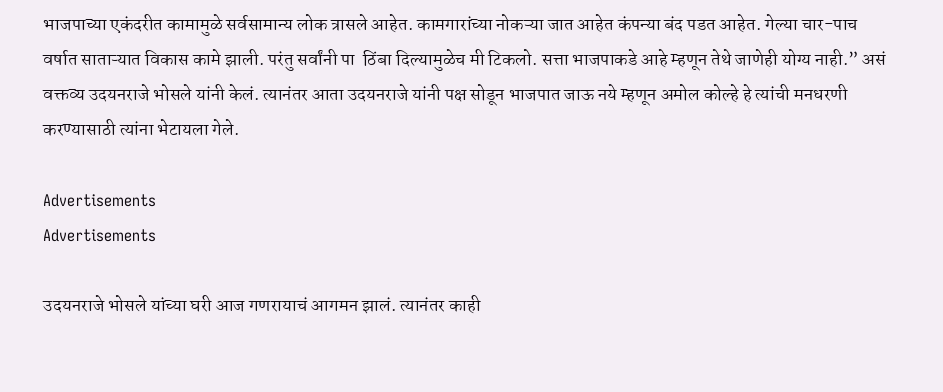भाजपाच्या एकंदरीत कामामुळे सर्वसामान्य लोक त्रासले आहेत. कामगारांच्या नोकऱ्या जात आहेत कंपन्या बंद पडत आहेत. गेल्या चार-पाच वर्षात साताऱ्यात विकास कामे झाली. परंतु सर्वांनी पा  ठिंबा दिल्यामुळेच मी टिकलो. सत्ता भाजपाकडे आहे म्हणून तेथे जाणेही योग्य नाही.” असं वक्तव्य उदयनराजे भोसले यांनी केलं. त्यानंतर आता उदयनराजे यांनी पक्ष सोडून भाजपात जाऊ नये म्हणून अमोल कोल्हे हे त्यांची मनधरणी करण्यासाठी त्यांना भेटायला गेले.

Advertisements
Advertisements

उदयनराजे भोसले यांच्या घरी आज गणरायाचं आगमन झालं. त्यानंतर काही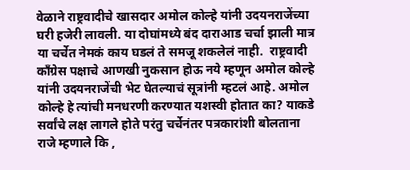वेळाने राष्ट्रवादीचे खासदार अमोल कोल्हे यांनी उदयनराजेंच्या घरी हजेरी लावली. या दोघांमध्ये बंद दाराआड चर्चा झाली मात्र  या चर्चेत नेमकं काय घडलं ते समजू शकलेलं नाही.  राष्ट्रवादी काँग्रेस पक्षाचे आणखी नुकसान होऊ नये म्हणून अमोल कोल्हे यांनी उदयनराजेंची भेट घेतल्याचं सूत्रांनी म्हटलं आहे. अमोल कोल्हे हे त्यांची मनधरणी करण्यात यशस्वी होतात का? याकडे सर्वांचे लक्ष लागले होते परंतु चर्चेनंतर पत्रकारांशी बोलताना राजे म्हणाले कि ,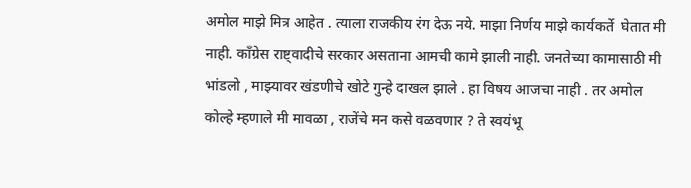अमोल माझे मित्र आहेत . त्याला राजकीय रंग देऊ नये. माझा निर्णय माझे कार्यकर्ते  घेतात मी नाही. काँग्रेस राष्ट्वादीचे सरकार असताना आमची कामे झाली नाही. जनतेच्या कामासाठी मी भांडलो , माझ्यावर खंडणीचे खोटे गुन्हे दाखल झाले . हा विषय आजचा नाही . तर अमोल कोल्हे म्हणाले मी मावळा , राजेंचे मन कसे वळवणार ? ते स्वयंभू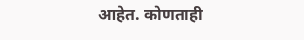आहेत. कोणताही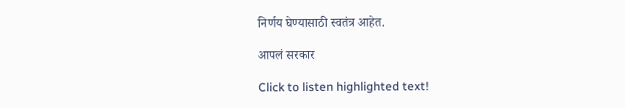निर्णय घेण्यासाठी स्वतंत्र आहेत.

आपलं सरकार

Click to listen highlighted text!